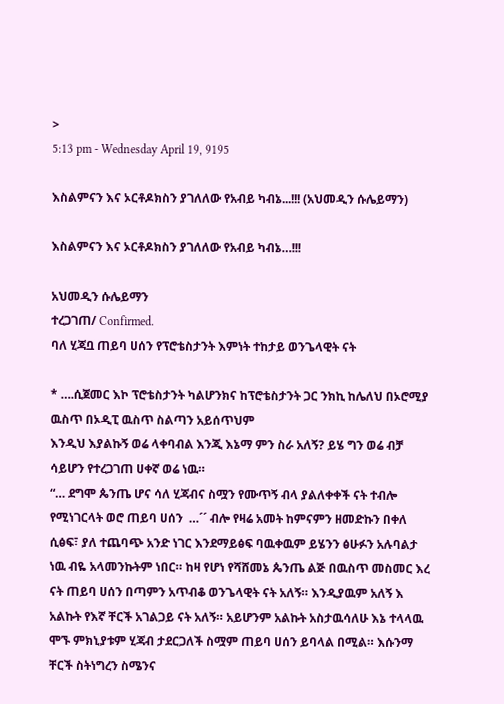>
5:13 pm - Wednesday April 19, 9195

እስልምናን እና ኦርቶዶክስን ያገለለው የአብይ ካብኔ...!!! (አህመዲን ሱሌይማን)

እስልምናን እና ኦርቶዶክስን ያገለለው የአብይ ካብኔ…!!!

አህመዲን ሱሌይማን
ተረጋገጠ/ Confirmed.
ባለ ሂጃቧ ጠይባ ሀሰን የፕሮቴስታንት እምነት ተከታይ ወንጌላዊት ናት

* ….ሲጀመር እኮ ፕሮቴስታንት ካልሆንክና ከፕሮቴስታንት ጋር ንክኪ ከሌለህ በኦሮሚያ ዉስጥ በኦዲፒ ዉስጥ ስልጣን አይሰጥህም
እንዲህ እያልኩኝ ወሬ ላቀባብል እንጂ እኔማ ምን ስራ አለኝ? ይሄ ግን ወሬ ብቻ ሳይሆን የተረጋገጠ ሀቀኛ ወሬ ነዉ።
“… ደግሞ ጴንጤ ሆና ሳለ ሂጃብና ስሟን የሙጥኝ ብላ ያልለቀቀች ናት ተብሎ የሚነገርላት ወሮ ጠይባ ሀሰን  …´´ ብሎ የዛሬ አመት ከምናምን ዘመድኩን በቀለ ሲፅፍ፣ ያለ ተጨባጭ አንድ ነገር እንደማይፅፍ ባዉቀዉም ይሄንን ፅሁፉን አሉባልታ ነዉ ብዬ አላመንኩትም ነበር። ከዛ የሆነ የሻሸመኔ ጴንጤ ልጅ በዉስጥ መስመር እረ ናት ጠይባ ሀሰን በጣምን አጥብቆ ወንጌላዊት ናት አለኝ። እንዲያዉም አለኝ እ አልኩት የእኛ ቸርች አገልጋይ ናት አለኝ። አይሆንም አልኩት አስታዉሳለሁ እኔ ተላላዉ ሞኙ ምክኒያቱም ሂጃብ ታደርጋለች ስሟም ጠይባ ሀሰን ይባላል በሚል። እሱንማ ቸርች ስትነግረን ስሜንና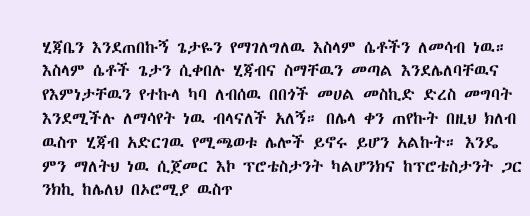ሂጃቤን እንደጠበኩኝ ጌታዬን የማገለግለዉ እስላም ሴቶችን ለመሳብ ነዉ። እስላም ሴቶች ጌታን ሲቀበሉ ሂጃብና ስማቸዉን መጣል እንደሌለባቸዉና የእምነታቸዉን የተኩላ ካባ ለብሰዉ በበጎች መሀል መስኪድ ድረስ መግባት እንደሚችሉ ለማሳየት ነዉ ብላናለች አለኝ። በሌላ ቀን ጠየኩት በዚህ ክለብ ዉስጥ ሂጃብ አድርገዉ የሚጫወቱ ሌሎች ይኖሩ ይሆን አልኩት። እንዴ  ምን ማለትህ ነዉ ሲጀመር እኮ ፕሮቴስታንት ካልሆንክና ከፕሮቴስታንት ጋር ንክኪ ከሌለህ በኦሮሚያ ዉስጥ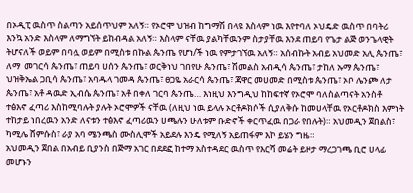በኦዲፒ ዉስጥ ስልጣን አይሰጥህም አለኝ። የኦሮሞ ህዝብ ከግማሽ በላዩ እስላም ነዉ እየተባለ ኦህዴድ ዉስጥ በባትሪ እንኳ አንድ እስላም ለማግኘት ይከብዳል አለኝ። እስላም ናቸዉ ያልካቸዉንም ስታያቸዉ እንደ ጠይባ የጌታ ልጅ ወንጌላዊት ትሆናለች ወይም በባሏ ወይም በሚስቱ በኩል ጴንጤ የሆነ/ች ነዉ የምታገኘዉ አለኝ። አሰብኩት አብይ አህመድ አሊ ጴንጤ፣ ለማ  መገርሳ ጴንጤ፣ ጠይባ ሀሰን ጴንጤ፣ ወርቅነህ ገበየሁ ጴንጤ፣ ሽመልስ አብዲሳ ጴንጤ፣ ታከለ ኡማ ጴንጤ፣ ህዝቅኤል ጋቢሳ ጴንጤ፣ አባዱላ ገመዳ ጴንጤ፣ ፀጋዬ አራርሳ ጴንጤ፣ ጃዋር መሀመድ በሚስቱ ጴንጤ፣ ኦቦ ሌንጮ ለታ ጴንጤ፣ አቶ ዳዉድ ኢብሴ ጴንጤ፣ አቶ በቀለ ገርባ ጴንጤ… እነዚህ እንግዲህ ከከፍተኛ የኦሮሞ ባለስልጣናት አንስቶ ተፅእኖ ፈጣሪ እስከሚባሉት ያሉት ኦሮሞዎች ናቸዉ (ለዚህ ነዉ ይላሉ ኦርቶዶክሶች ሲያለቅሱ ከመሀላቸዉ የኦርቶዶክስ እምነት ተከታይ ነበረዉን አንድ ለናቱን ተፅእኖ ፈጣሪዉን ሀጫሉን ሁለቱም ቡድኖች ቀርጥፈዉ በጋራ የበሉት)። አህመዲን ጀበልስ፣ ካሚሌ ሸምሱስ፣ ራያ አባ ሜንጫስ ሙስሊሞች አይደሉ እንዴ የሚለኝ አይጠፋም እኮ ይሄን ግዜ።
አህመዲን ጀበል በአብይ ቢያንስ በጅማ አገር በደደፎ ከተማ አስተዳደር ዉስጥ የእርሻ መሬት ይዞታ ማረጋገጫ ቢሮ ሀላፊ መሆኑን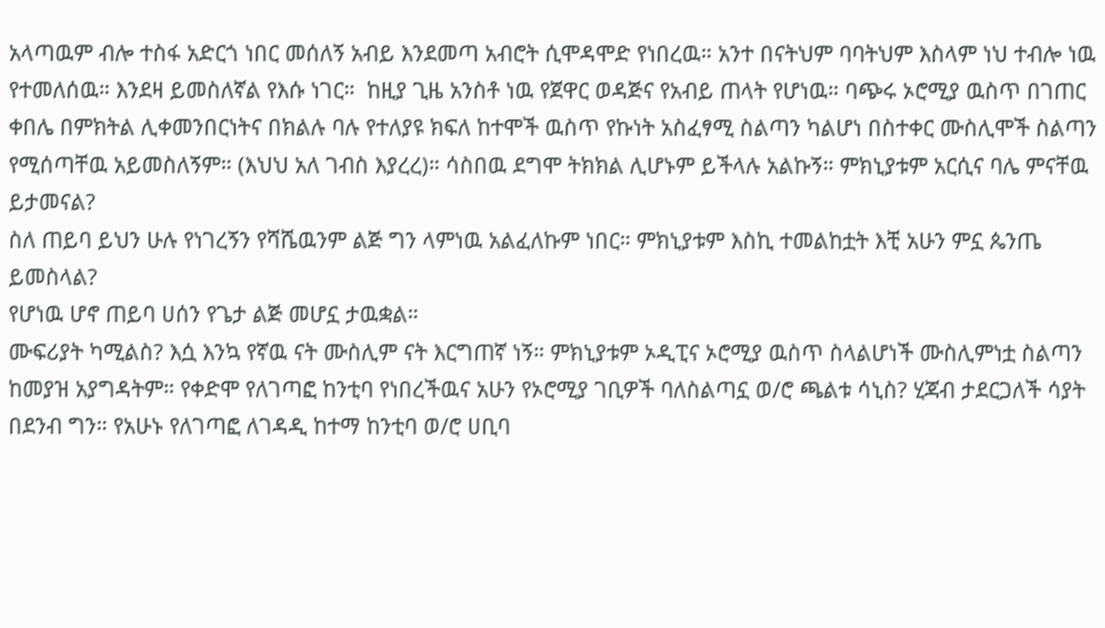አላጣዉም ብሎ ተስፋ አድርጎ ነበር መሰለኝ አብይ እንደመጣ አብሮት ሲሞዳሞድ የነበረዉ። አንተ በናትህም ባባትህም እስላም ነህ ተብሎ ነዉ የተመለሰዉ። እንደዛ ይመስለኛል የእሱ ነገር።  ከዚያ ጊዜ አንስቶ ነዉ የጀዋር ወዳጅና የአብይ ጠላት የሆነዉ። ባጭሩ ኦሮሚያ ዉስጥ በገጠር ቀበሌ በምክትል ሊቀመንበርነትና በክልሉ ባሉ የተለያዩ ክፍለ ከተሞች ዉስጥ የኩነት አስፈፃሚ ስልጣን ካልሆነ በስተቀር ሙስሊሞች ስልጣን የሚሰጣቸዉ አይመስለኝም። (እህህ አለ ገብስ እያረረ)። ሳስበዉ ደግሞ ትክክል ሊሆኑም ይችላሉ አልኩኝ። ምክኒያቱም አርሲና ባሌ ምናቸዉ ይታመናል?
ስለ ጠይባ ይህን ሁሉ የነገረኝን የሻሼዉንም ልጅ ግን ላምነዉ አልፈለኩም ነበር። ምክኒያቱም እስኪ ተመልከቷት እቺ አሁን ምኗ ጴንጤ ይመስላል?
የሆነዉ ሆኖ ጠይባ ሀሰን የጌታ ልጅ መሆኗ ታዉቋል።
ሙፍሪያት ካሚልስ? እሷ እንኳ የኛዉ ናት ሙስሊም ናት እርግጠኛ ነኝ። ምክኒያቱም ኦዲፒና ኦሮሚያ ዉስጥ ስላልሆነች ሙስሊምነቷ ስልጣን ከመያዝ አያግዳትም። የቀድሞ የለገጣፎ ከንቲባ የነበረችዉና አሁን የኦሮሚያ ገቢዎች ባለስልጣኗ ወ/ሮ ጫልቱ ሳኒስ? ሂጃብ ታደርጋለች ሳያት በደንብ ግን። የአሁኑ የለገጣፎ ለገዳዲ ከተማ ከንቲባ ወ/ሮ ሀቢባ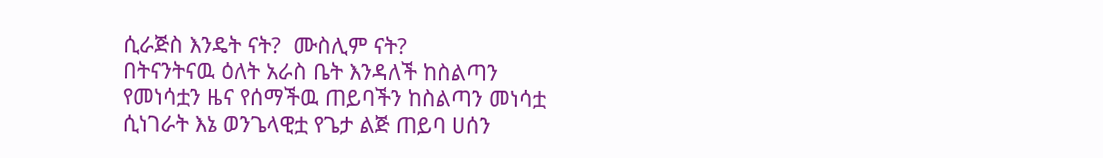ሲራጅስ እንዴት ናት?  ሙስሊም ናት?
በትናንትናዉ ዕለት አራስ ቤት እንዳለች ከስልጣን የመነሳቷን ዜና የሰማችዉ ጠይባችን ከስልጣን መነሳቷ ሲነገራት እኔ ወንጌላዊቷ የጌታ ልጅ ጠይባ ሀሰን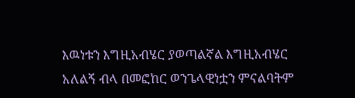እዉነቱን እግዚአብሄር ያወጣልኛል እግዚአብሄር አለልኝ ብላ በመፎከር ወንጌላዊነቷን ምናልባትም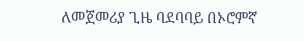ለመጀመሪያ ጊዜ ባደባባይ በኦሮምኛ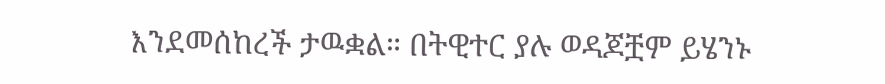እንደመሰከረች ታዉቋል። በትዊተር ያሉ ወዳጆቿም ይሄንኑ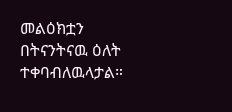መልዕክቷን በትናንትናዉ ዕለት ተቀባብለዉላታል።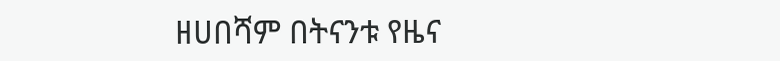ዘሀበሻም በትናንቱ የዜና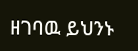ዘገባዉ ይህንኑ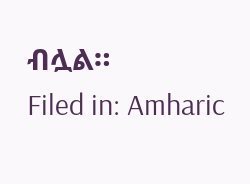ብሏል።
Filed in: Amharic